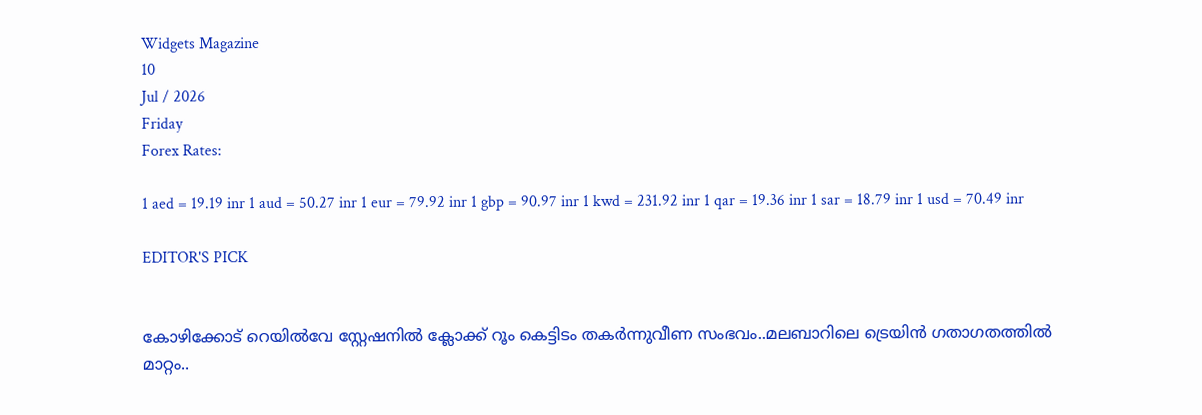Widgets Magazine
10
Jul / 2026
Friday
Forex Rates:

1 aed = 19.19 inr 1 aud = 50.27 inr 1 eur = 79.92 inr 1 gbp = 90.97 inr 1 kwd = 231.92 inr 1 qar = 19.36 inr 1 sar = 18.79 inr 1 usd = 70.49 inr

EDITOR'S PICK


കോഴിക്കോട് റെയിൽവേ സ്റ്റേഷനിൽ ക്ലോക്ക് റൂം കെട്ടിടം തകർന്നുവീണ സംഭവം..മലബാറിലെ ട്രെയിൻ ഗതാഗതത്തിൽ മാറ്റം..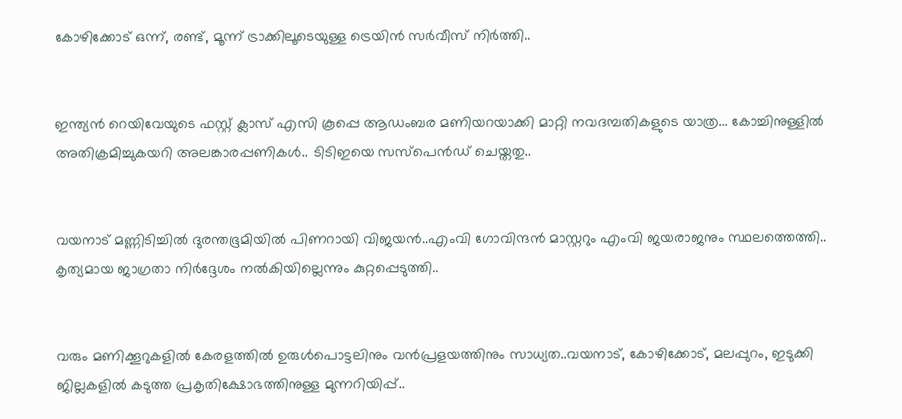കോഴിക്കോട് ഒന്ന്, രണ്ട്, മൂന്ന് ട്രാക്കിലൂടെയുള്ള ട്രെയിൻ സർവീസ് നിർത്തി..


ഇന്ത്യന്‍ റെയിവേയുടെ ഫസ്റ്റ് ക്ലാസ് എസി കൂപ്പെ ആഡംബര മണിയറയാക്കി മാറ്റി നവദമ്പതികളുടെ യാത്ര... കോച്ചിനുള്ളില്‍ അതിക്രമിച്ചുകയറി അലങ്കാരപ്പണികള്‍.. ടിടിഇയെ സസ്പെന്‍ഡ് ചെയ്തതു..


വയനാട് മണ്ണിടിച്ചിൽ ദുരന്തഭൂമിയിൽ പിണറായി വിജയൻ..എംവി ഗോവിന്ദൻ മാസ്റ്ററും എംവി ജയരാജനും സ്ഥലത്തെത്തി.. കൃത്യമായ ജാഗ്രതാ നിർദ്ദേശം നൽകിയില്ലെന്നും കുറ്റപ്പെടുത്തി..


വരും മണിക്കൂറുകളില്‍ കേരളത്തില്‍ ഉരുള്‍പൊട്ടലിനും വന്‍പ്രളയത്തിനും സാധ്യത..വയനാട്, കോഴിക്കോട്, മലപ്പുറം, ഇടുക്കി ജില്ലകളില്‍ കടുത്ത പ്രകൃതിക്ഷോഭത്തിനുള്ള മുന്നറിയിപ്പ്..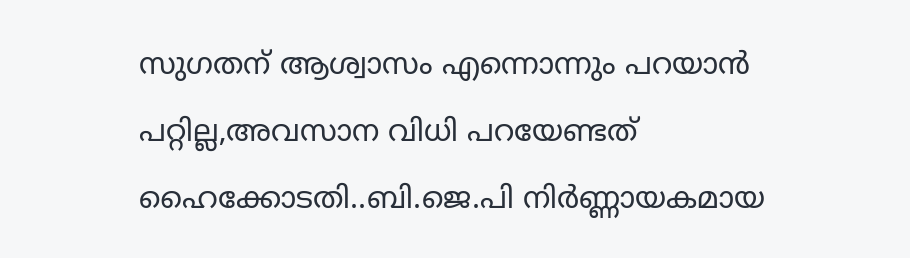സുഗതന് ആശ്വാസം എന്നൊന്നും പറയാൻ പറ്റില്ല,അവസാന വിധി പറയേണ്ടത് ഹൈക്കോടതി..ബി.ജെ.പി നിര്‍ണ്ണായകമായ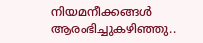നിയമനീക്കങ്ങള്‍ ആരംഭിച്ചുകഴിഞ്ഞു..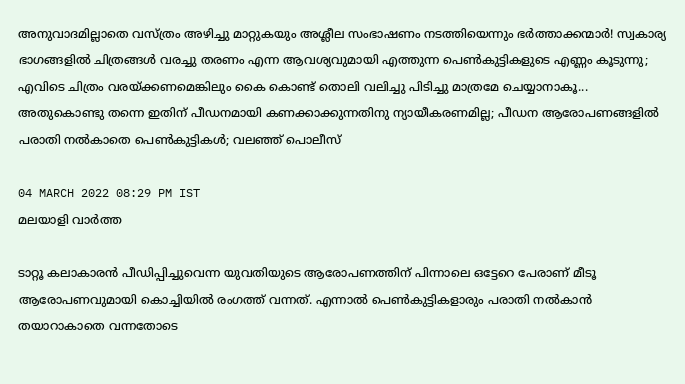അനുവാദമില്ലാതെ വസ്ത്രം അഴിച്ചു മാറ്റുകയും അശ്ലീല സംഭാഷണം നടത്തിയെന്നും ഭർത്താക്കന്മാർ! സ്വകാര്യ ഭാഗങ്ങളില്‍ ചിത്രങ്ങള്‍ വരച്ചു തരണം എന്ന ആവശ്യവുമായി എത്തുന്ന പെണ്‍കുട്ടികളുടെ എണ്ണം കൂടുന്നു; എവിടെ ചിത്രം വരയ്ക്കണമെങ്കിലും കൈ കൊണ്ട് തൊലി വലിച്ചു പിടിച്ചു മാത്രമേ ചെയ്യാനാകൂ... അതുകൊണ്ടു തന്നെ ഇതിന് പീഡനമായി കണക്കാക്കുന്നതിനു ന്യായീകരണമില്ല; പീഡന ആരോപണങ്ങളില്‍ പരാതി നല്‍കാതെ പെണ്‍കുട്ടികള്‍; വലഞ്ഞ് പൊലീസ്

04 MARCH 2022 08:29 PM IST
മലയാളി വാര്‍ത്ത

ടാറ്റൂ കലാകാരന്‍ പീഡിപ്പിച്ചുവെന്ന യുവതിയുടെ ആരോപണത്തിന് പിന്നാലെ ഒട്ടേറെ പേരാണ് മീടൂ ആരോപണവുമായി കൊച്ചിയില്‍ രംഗത്ത് വന്നത്. എന്നാല്‍ പെണ്‍കുട്ടികളാരും പരാതി നല്‍കാന്‍ തയാറാകാതെ വന്നതോടെ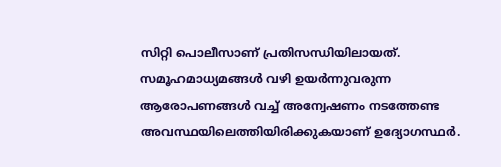സിറ്റി പൊലീസാണ് പ്രതിസന്ധിയിലായത്. സമൂഹമാധ്യമങ്ങള്‍ വഴി ഉയര്‍ന്നുവരുന്ന ആരോപണങ്ങള്‍ വച്ച്‌ അന്വേഷണം നടത്തേണ്ട അവസ്ഥയിലെത്തിയിരിക്കുകയാണ് ഉദ്യോഗസ്ഥർ.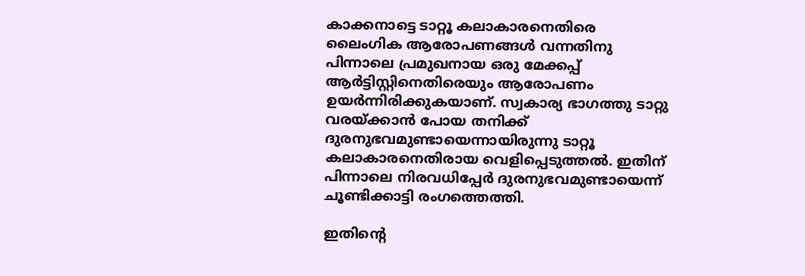കാക്കനാട്ടെ ടാറ്റൂ കലാകാരനെതിരെ ലൈംഗിക ആരോപണങ്ങള്‍ വന്നതിനു പിന്നാലെ പ്രമുഖനായ ഒരു മേക്കപ്പ് ആര്‍ട്ടിസ്റ്റിനെതിരെയും ആരോപണം ഉയർന്നിരിക്കുകയാണ്. സ്വകാര്യ ഭാഗത്തു ടാറ്റു വരയ്ക്കാന്‍ പോയ തനിക്ക് ദുരനുഭവമുണ്ടായെന്നായിരുന്നു ടാറ്റൂ കലാകാരനെതിരായ വെളിപ്പെടുത്തല്‍. ഇതിന് പിന്നാലെ നിരവധിപ്പേര്‍ ദുരനുഭവമുണ്ടായെന്ന് ചൂണ്ടിക്കാട്ടി രംഗത്തെത്തി.

ഇതിന്റെ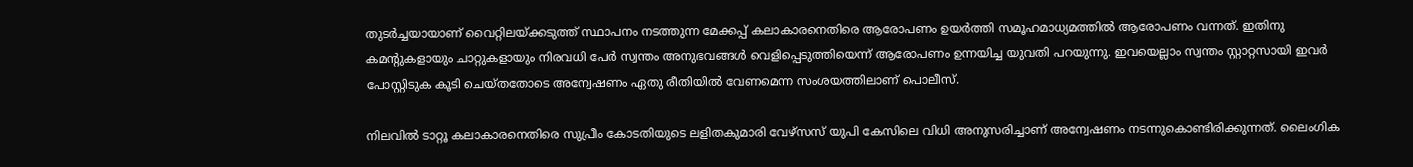തുടര്‍ച്ചയായാണ് വൈറ്റിലയ്ക്കടുത്ത് സ്ഥാപനം നടത്തുന്ന മേക്കപ്പ് കലാകാരനെതിരെ ആരോപണം ഉയര്‍ത്തി സമൂഹമാധ്യമത്തില്‍ ആരോപണം വന്നത്. ഇതിനു കമന്റുകളായും ചാറ്റുകളായും നിരവധി പേര്‍ സ്വന്തം അനുഭവങ്ങള്‍ വെളിപ്പെടുത്തിയെന്ന് ആരോപണം ഉന്നയിച്ച യുവതി പറയുന്നു. ഇവയെല്ലാം സ്വന്തം സ്റ്റാറ്റസായി ഇവര്‍ പോസ്റ്റിടുക കൂടി ചെയ്തതോടെ അന്വേഷണം ഏതു രീതിയില്‍ വേണമെന്ന സംശയത്തിലാണ് പൊലീസ്.

നിലവില്‍ ടാറ്റൂ കലാകാരനെതിരെ സുപ്രീം കോടതിയുടെ ലളിതകുമാരി വേഴ്സസ് യുപി കേസിലെ വിധി അനുസരിച്ചാണ് അന്വേഷണം നടന്നുകൊണ്ടിരിക്കുന്നത്. ലൈംഗിക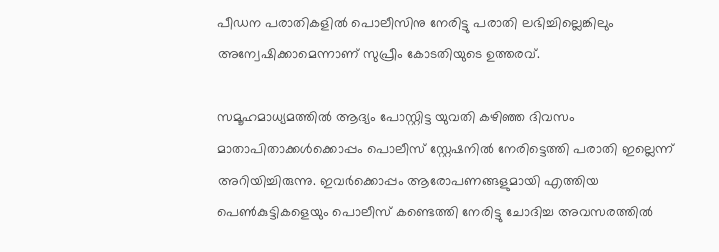പീഡന പരാതികളില്‍ പൊലീസിനു നേരിട്ടു പരാതി ലഭിച്ചില്ലെങ്കിലും അന്വേഷിക്കാമെന്നാണ് സുപ്രീം കോടതിയുടെ ഉത്തരവ്.

സമൂഹമാധ്യമത്തില്‍ ആദ്യം പോസ്റ്റിട്ട യുവതി കഴിഞ്ഞ ദിവസം മാതാപിതാക്കള്‍ക്കൊപ്പം പൊലീസ് സ്റ്റേഷനില്‍ നേരിട്ടെത്തി പരാതി ഇല്ലെന്ന് അറിയിച്ചിരുന്നു. ഇവര്‍ക്കൊപ്പം ആരോപണങ്ങളുമായി എത്തിയ പെണ്‍കുട്ടികളെയും പൊലീസ് കണ്ടെത്തി നേരിട്ടു ചോദിച്ച അവസരത്തിൽ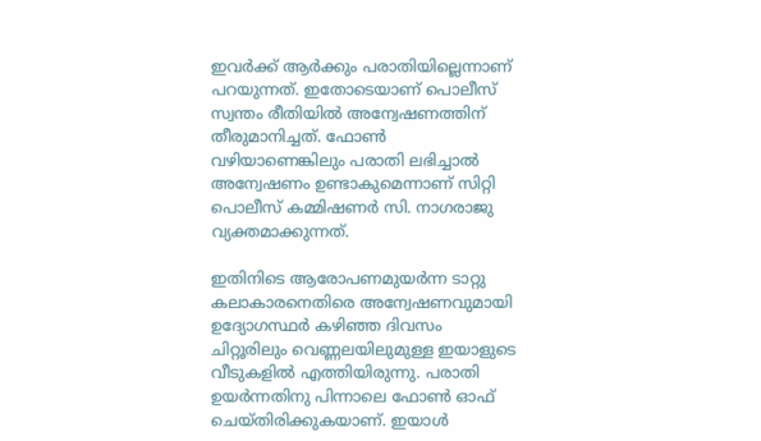ഇവര്‍ക്ക് ആര്‍ക്കും പരാതിയില്ലെന്നാണ് പറയുന്നത്. ഇതോടെയാണ് പൊലീസ് സ്വന്തം രീതിയില്‍ അന്വേഷണത്തിന് തീരുമാനിച്ചത്. ഫോണ്‍ വഴിയാണെങ്കിലും പരാതി ലഭിച്ചാല്‍ അന്വേഷണം ഉണ്ടാകുമെന്നാണ് സിറ്റി പൊലീസ് കമ്മിഷണര്‍ സി. നാഗരാജു വ്യക്തമാക്കുന്നത്.

ഇതിനിടെ ആരോപണമുയര്‍ന്ന ടാറ്റു കലാകാരനെതിരെ അന്വേഷണവുമായി ഉദ്യോഗസ്ഥര്‍ കഴിഞ്ഞ ദിവസം ചിറ്റൂരിലും വെണ്ണലയിലുമുള്ള ഇയാളുടെ വീടുകളില്‍ എത്തിയിരുന്നു. പരാതി ഉയര്‍ന്നതിനു പിന്നാലെ ഫോണ്‍ ഓഫ് ചെയ്തിരിക്കുകയാണ്. ഇയാള്‍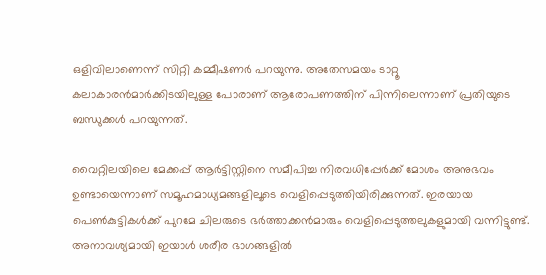ഒളിവിലാണെന്ന് സിറ്റി കമ്മീഷണര്‍ പറയുന്നു. അതേസമയം ടാറ്റൂ കലാകാരന്‍മാര്‍ക്കിടയിലുള്ള പോരാണ് ആരോപണത്തിന് പിന്നിലെന്നാണ് പ്രതിയുടെ ബന്ധുക്കള്‍ പറയുന്നത്.

വൈറ്റിലയിലെ മേക്കപ്പ് ആര്‍ട്ടിസ്റ്റിനെ സമീപിച്ച നിരവധിപ്പേര്‍ക്ക് മോശം അനുഭവം ഉണ്ടായെന്നാണ് സമൂഹമാധ്യമങ്ങളിലൂടെ വെളിപ്പെടുത്തിയിരിക്കുന്നത്. ഇരയായ പെണ്‍കുട്ടികള്‍ക്ക് പുറമേ ചിലരുടെ ഭര്‍ത്താക്കന്‍മാരും വെളിപ്പെടുത്തലുകളുമായി വന്നിട്ടുണ്ട്. അനാവശ്യമായി ഇയാള്‍ ശരീര ഭാഗങ്ങളില്‍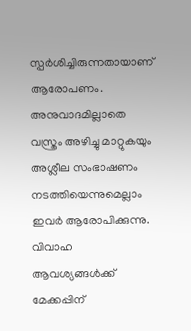സ്പര്‍ശിച്ചിരുന്നതായാണ് ആരോപണം. അനുവാദമില്ലാതെ വസ്ത്രം അഴിച്ചു മാറ്റുകയും അശ്ലീല സംഭാഷണം നടത്തിയെന്നുമെല്ലാം ഇവര്‍ ആരോപിക്കുന്നു. വിവാഹ ആവശ്യങ്ങള്‍ക്ക് മേക്കപ്പിന്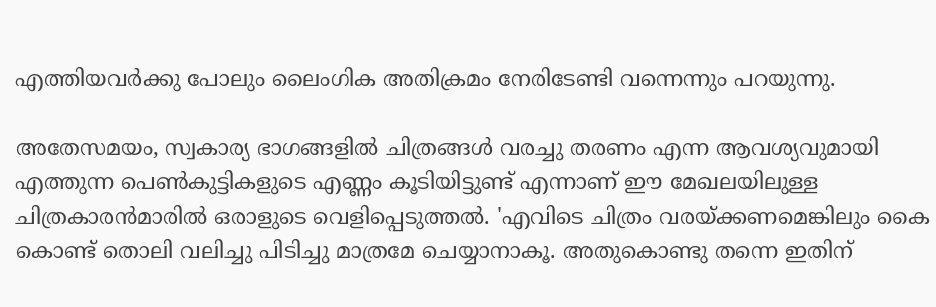എത്തിയവര്‍ക്കു പോലും ലൈംഗിക അതിക്രമം നേരിടേണ്ടി വന്നെന്നും പറയുന്നു.

അതേസമയം, സ്വകാര്യ ഭാഗങ്ങളില്‍ ചിത്രങ്ങള്‍ വരച്ചു തരണം എന്ന ആവശ്യവുമായി എത്തുന്ന പെണ്‍കുട്ടികളുടെ എണ്ണം കൂടിയിട്ടുണ്ട് എന്നാണ് ഈ മേഖലയിലുള്ള ചിത്രകാരന്‍മാരില്‍ ഒരാളുടെ വെളിപ്പെടുത്തല്‍. 'എവിടെ ചിത്രം വരയ്ക്കണമെങ്കിലും കൈ കൊണ്ട് തൊലി വലിച്ചു പിടിച്ചു മാത്രമേ ചെയ്യാനാകൂ. അതുകൊണ്ടു തന്നെ ഇതിന്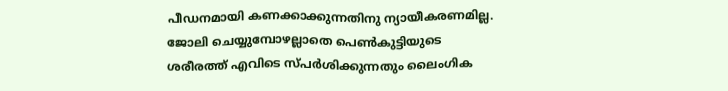പീഡനമായി കണക്കാക്കുന്നതിനു ന്യായീകരണമില്ല. ജോലി ചെയ്യുമ്പോഴല്ലാതെ പെണ്‍കുട്ടിയുടെ ശരീരത്ത് എവിടെ സ്പര്‍ശിക്കുന്നതും ലൈംഗിക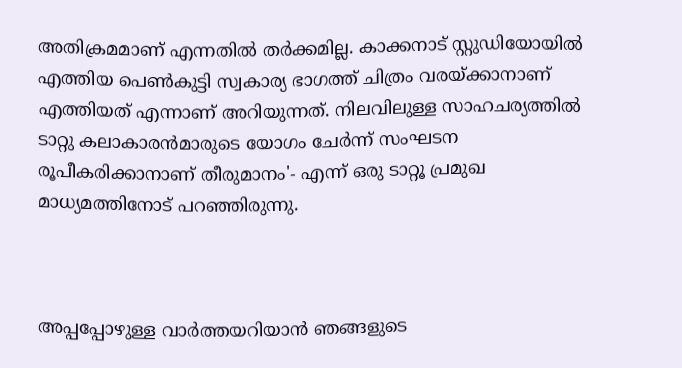അതിക്രമമാണ് എന്നതില്‍ തര്‍ക്കമില്ല. കാക്കനാട് സ്റ്റുഡിയോയില്‍ എത്തിയ പെണ്‍കുട്ടി സ്വകാര്യ ഭാഗത്ത് ചിത്രം വരയ്ക്കാനാണ് എത്തിയത് എന്നാണ് അറിയുന്നത്. നിലവിലുള്ള സാഹചര്യത്തില്‍ ടാറ്റു കലാകാരന്‍മാരുടെ യോഗം ചേര്‍ന്ന് സംഘടന രൂപീകരിക്കാനാണ് തീരുമാനം'- എന്ന് ഒരു ടാറ്റൂ പ്രമുഖ മാധ്യമത്തിനോട് പറഞ്ഞിരുന്നു.



അപ്പപ്പോഴുള്ള വാര്‍ത്തയറിയാന്‍ ഞങ്ങളുടെ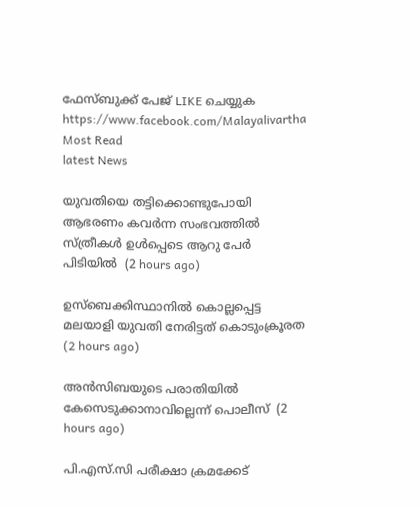ഫേസ്‌ബുക്ക്‌ പേജ് LIKE ചെയ്യുക
https://www.facebook.com/Malayalivartha
Most Read
latest News

യുവതിയെ തട്ടിക്കൊണ്ടുപോയി ആഭരണം കവര്‍ന്ന സംഭവത്തില്‍ സ്ത്രീകള്‍ ഉള്‍പ്പെടെ ആറു പേര്‍ പിടിയില്‍  (2 hours ago)

ഉസ്‌ബെക്കിസ്ഥാനില്‍ കൊല്ലപ്പെട്ട മലയാളി യുവതി നേരിട്ടത് കൊടുംക്രൂരത  (2 hours ago)

അന്‍സിബയുടെ പരാതിയില്‍ കേസെടുക്കാനാവില്ലെന്ന് പൊലീസ്  (2 hours ago)

പി.എസ്.സി പരീക്ഷാ ക്രമക്കേട്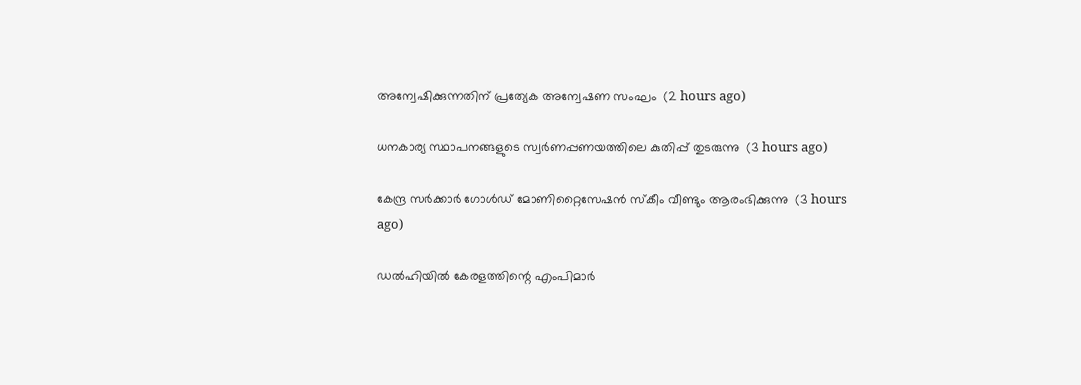അന്വേഷിക്കുന്നതിന് പ്രത്യേക അന്വേഷണ സംഘം  (2 hours ago)

ധനകാര്യ സ്ഥാപനങ്ങളുടെ സ്വര്‍ണപ്പണയത്തിലെ കുതിപ്പ് തുടരുന്നു  (3 hours ago)

കേന്ദ്ര സര്‍ക്കാര്‍ ഗോള്‍ഡ് മോണിറ്റൈസേഷന്‍ സ്‌കീം വീണ്ടും ആരംഭിക്കുന്നു  (3 hours ago)

ഡല്‍ഹിയില്‍ കേരളത്തിന്റെ എംപിമാര്‍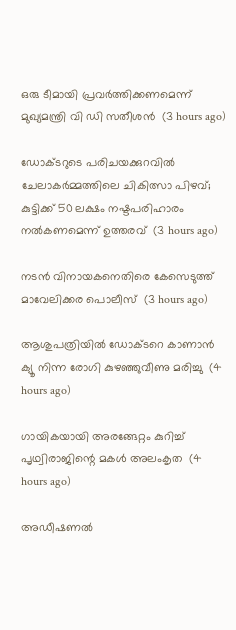ഒരു ടീമായി പ്രവര്‍ത്തിക്കണമെന്ന് മുഖ്യമന്ത്രി വി ഡി സതീശന്‍  (3 hours ago)

ഡോക്ടറുടെ പരിചയക്കുറവില്‍ ചേലാകര്‍മ്മത്തിലെ ചികിത്സാ പിഴവ്; കുട്ടിക്ക് 50 ലക്ഷം നഷ്ടപരിഹാരം നല്‍കണമെന്ന് ഉത്തരവ്  (3 hours ago)

നടന്‍ വിനായകനെതിരെ കേസെടുത്ത് മാവേലിക്കര പൊലീസ്  (3 hours ago)

ആശുപത്രിയില്‍ ഡോക്ടറെ കാണാന്‍ ക്യൂ നിന്ന രോഗി കുഴഞ്ഞുവീണു മരിച്ചു  (4 hours ago)

ഗായികയായി അരങ്ങേറ്റം കുറിച്ച് പൃഥ്വിരാജിന്റെ മകള്‍ അലംകൃത  (4 hours ago)

അഡീഷണല്‍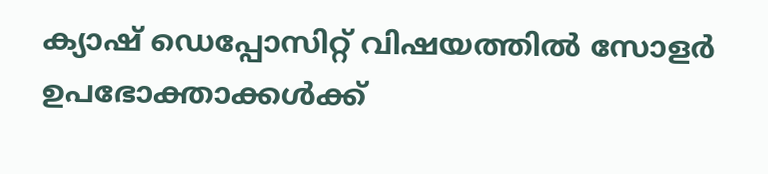ക്യാഷ് ഡെപ്പോസിറ്റ് വിഷയത്തില്‍ സോളര്‍ ഉപഭോക്താക്കള്‍ക്ക്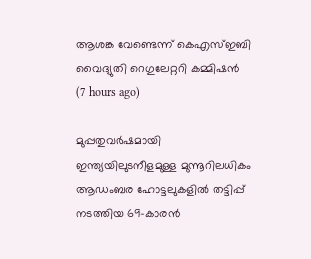ആശങ്ക വേണ്ടെന്ന് കെഎസ്ഇബി വൈദ്യുതി റെഗുലേറ്ററി കമ്മിഷന്‍  (7 hours ago)

മുപ്പതുവർഷമായി ഇന്ത്യയിലുടനീളമുള്ള മുന്നൂറിലധികം ആഡംബര ഹോട്ടലുകളിൽ തട്ടിപ്പ് നടത്തിയ 69-കാരൻ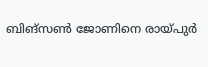ബിങ്സൺ ജോണിനെ രായ്പുർ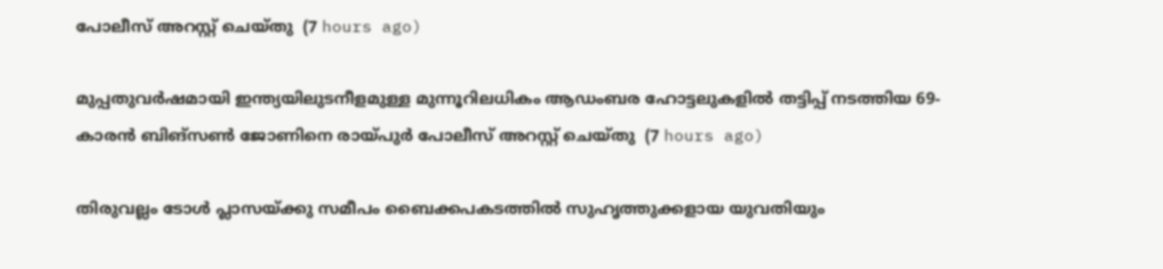പോലീസ് അറസ്റ്റ് ചെയ്തു  (7 hours ago)

മുപ്പതുവർഷമായി ഇന്ത്യയിലുടനീളമുള്ള മുന്നൂറിലധികം ആഡംബര ഹോട്ടലുകളിൽ തട്ടിപ്പ് നടത്തിയ 69-കാരൻ ബിങ്സൺ ജോണിനെ രായ്പുർ പോലീസ് അറസ്റ്റ് ചെയ്തു  (7 hours ago)

തിരുവല്ലം ടോള്‍ പ്ലാസയ്ക്കു സമീപം ബൈക്കപകടത്തില്‍ സുഹൃത്തുക്കളായ യുവതിയും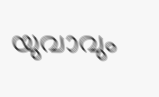യുവാവും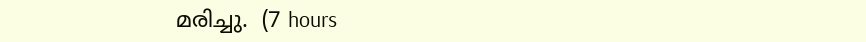മരിച്ചു.  (7 hours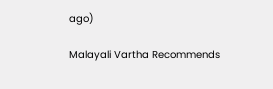ago)

Malayali Vartha Recommends